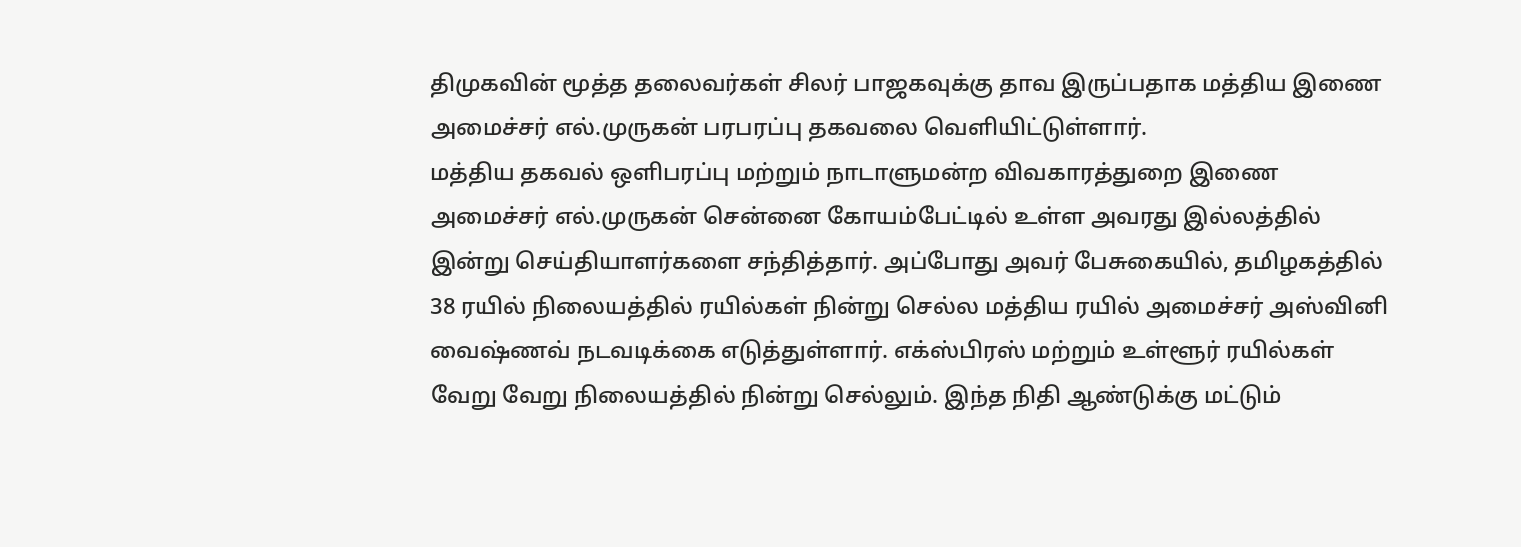திமுகவின் மூத்த தலைவர்கள் சிலர் பாஜகவுக்கு தாவ இருப்பதாக மத்திய இணை அமைச்சர் எல்.முருகன் பரபரப்பு தகவலை வெளியிட்டுள்ளார்.
மத்திய தகவல் ஒளிபரப்பு மற்றும் நாடாளுமன்ற விவகாரத்துறை இணை அமைச்சர் எல்.முருகன் சென்னை கோயம்பேட்டில் உள்ள அவரது இல்லத்தில் இன்று செய்தியாளர்களை சந்தித்தார். அப்போது அவர் பேசுகையில், தமிழகத்தில் 38 ரயில் நிலையத்தில் ரயில்கள் நின்று செல்ல மத்திய ரயில் அமைச்சர் அஸ்வினி வைஷ்ணவ் நடவடிக்கை எடுத்துள்ளார். எக்ஸ்பிரஸ் மற்றும் உள்ளூர் ரயில்கள் வேறு வேறு நிலையத்தில் நின்று செல்லும். இந்த நிதி ஆண்டுக்கு மட்டும்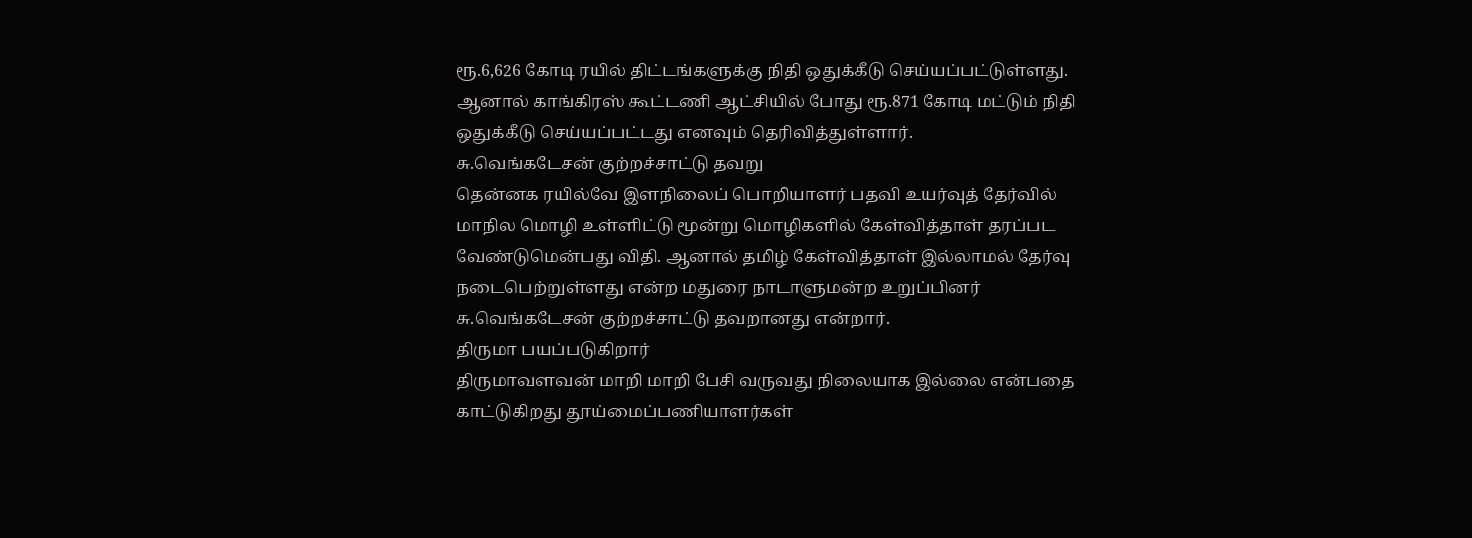ரூ.6,626 கோடி ரயில் திட்டங்களுக்கு நிதி ஒதுக்கீடு செய்யப்பட்டுள்ளது. ஆனால் காங்கிரஸ் கூட்டணி ஆட்சியில் போது ரூ.871 கோடி மட்டும் நிதி ஒதுக்கீடு செய்யப்பட்டது எனவும் தெரிவித்துள்ளார்.
சு.வெங்கடேசன் குற்றச்சாட்டு தவறு
தென்னக ரயில்வே இளநிலைப் பொறியாளர் பதவி உயர்வுத் தேர்வில் மாநில மொழி உள்ளிட்டு மூன்று மொழிகளில் கேள்வித்தாள் தரப்பட வேண்டுமென்பது விதி. ஆனால் தமிழ் கேள்வித்தாள் இல்லாமல் தேர்வு நடைபெற்றுள்ளது என்ற மதுரை நாடாளுமன்ற உறுப்பினர் சு.வெங்கடேசன் குற்றச்சாட்டு தவறானது என்றார்.
திருமா பயப்படுகிறார்
திருமாவளவன் மாறி மாறி பேசி வருவது நிலையாக இல்லை என்பதை காட்டுகிறது தூய்மைப்பணியாளர்கள்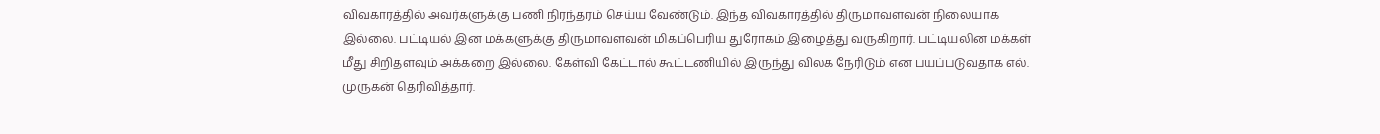விவகாரத்தில் அவர்களுக்கு பணி நிரந்தரம் செய்ய வேண்டும். இந்த விவகாரத்தில் திருமாவளவன் நிலையாக இல்லை. பட்டியல் இன மக்களுக்கு திருமாவளவன் மிகப்பெரிய துரோகம் இழைத்து வருகிறார். பட்டியலின மக்கள் மீது சிறிதளவும் அக்கறை இல்லை. கேள்வி கேட்டால் கூட்டணியில் இருந்து விலக நேரிடும் என பயப்படுவதாக எல். முருகன் தெரிவித்தார்.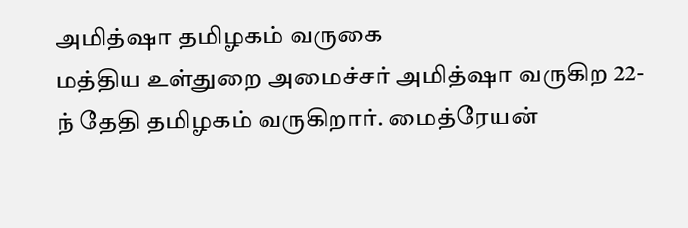அமித்ஷா தமிழகம் வருகை
மத்திய உள்துறை அமைச்சர் அமித்ஷா வருகிற 22-ந் தேதி தமிழகம் வருகிறார். மைத்ரேயன்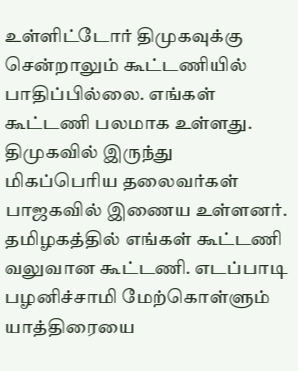உள்ளிட்டோர் திமுகவுக்கு சென்றாலும் கூட்டணியில் பாதிப்பில்லை. எங்கள் கூட்டணி பலமாக உள்ளது. திமுகவில் இருந்து மிகப்பெரிய தலைவர்கள் பாஜகவில் இணைய உள்ளனர்.
தமிழகத்தில் எங்கள் கூட்டணி வலுவான கூட்டணி. எடப்பாடி பழனிச்சாமி மேற்கொள்ளும் யாத்திரையை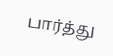பார்த்து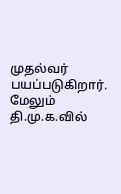முதல்வர் பயப்படுகிறார். மேலும் தி.மு.க.வில்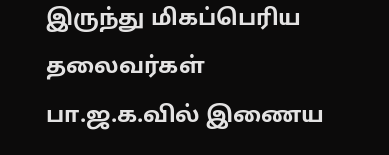இருந்து மிகப்பெரிய தலைவர்கள் பா.ஜ.க.வில் இணைய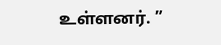உள்ளனர். ”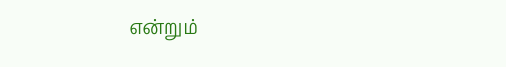என்றும்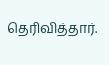தெரிவித்தார்.